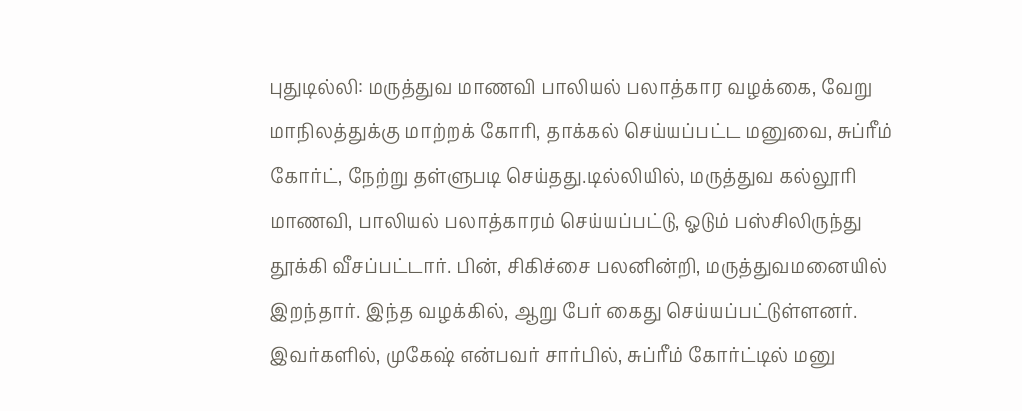புதுடில்லி: மருத்துவ மாணவி பாலியல் பலாத்கார வழக்கை, வேறு மாநிலத்துக்கு மாற்றக் கோரி, தாக்கல் செய்யப்பட்ட மனுவை, சுப்ரீம் கோர்ட், நேற்று தள்ளுபடி செய்தது.டில்லியில், மருத்துவ கல்லூரி மாணவி, பாலியல் பலாத்காரம் செய்யப்பட்டு, ஓடும் பஸ்சிலிருந்து தூக்கி வீசப்பட்டார். பின், சிகிச்சை பலனின்றி, மருத்துவமனையில் இறந்தார். இந்த வழக்கில், ஆறு பேர் கைது செய்யப்பட்டுள்ளனர். இவர்களில், முகேஷ் என்பவர் சார்பில், சுப்ரீம் கோர்ட்டில் மனு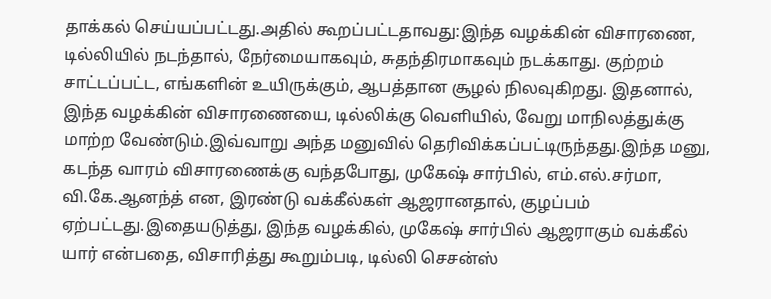தாக்கல் செய்யப்பட்டது.அதில் கூறப்பட்டதாவது:இந்த வழக்கின் விசாரணை, டில்லியில் நடந்தால், நேர்மையாகவும், சுதந்திரமாகவும் நடக்காது. குற்றம் சாட்டப்பட்ட, எங்களின் உயிருக்கும், ஆபத்தான சூழல் நிலவுகிறது. இதனால், இந்த வழக்கின் விசாரணையை, டில்லிக்கு வெளியில், வேறு மாநிலத்துக்கு மாற்ற வேண்டும்.இவ்வாறு அந்த மனுவில் தெரிவிக்கப்பட்டிருந்தது.இந்த மனு, கடந்த வாரம் விசாரணைக்கு வந்தபோது, முகேஷ் சார்பில், எம்.எல்.சர்மா, வி.கே.ஆனந்த் என, இரண்டு வக்கீல்கள் ஆஜரானதால், குழப்பம் ஏற்பட்டது.இதையடுத்து, இந்த வழக்கில், முகேஷ் சார்பில் ஆஜராகும் வக்கீல் யார் என்பதை, விசாரித்து கூறும்படி, டில்லி செசன்ஸ்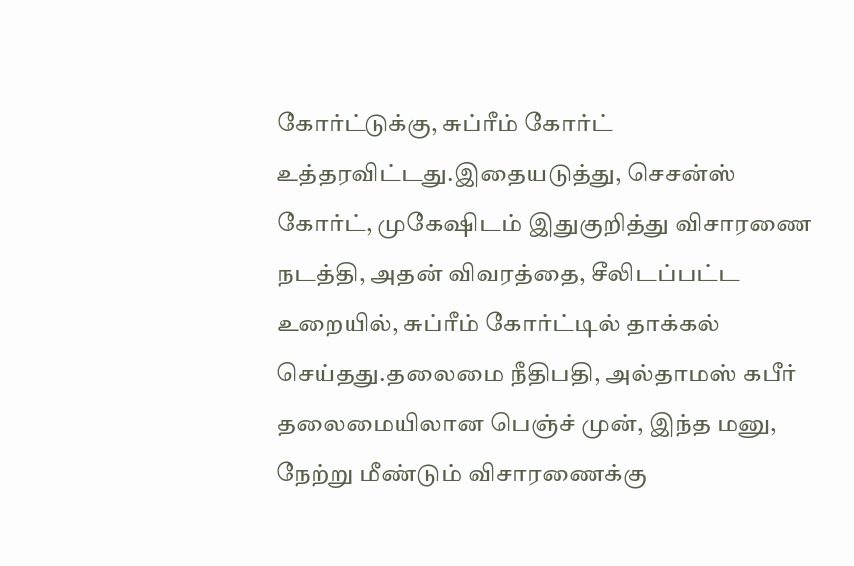கோர்ட்டுக்கு, சுப்ரீம் கோர்ட் உத்தரவிட்டது.இதையடுத்து, செசன்ஸ் கோர்ட், முகேஷிடம் இதுகுறித்து விசாரணை நடத்தி, அதன் விவரத்தை, சீலிடப்பட்ட உறையில், சுப்ரீம் கோர்ட்டில் தாக்கல் செய்தது.தலைமை நீதிபதி, அல்தாமஸ் கபீர் தலைமையிலான பெஞ்ச் முன், இந்த மனு, நேற்று மீண்டும் விசாரணைக்கு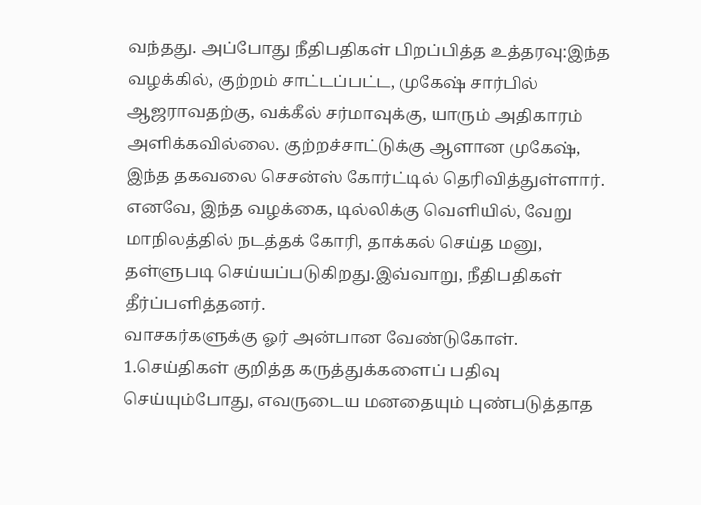வந்தது. அப்போது நீதிபதிகள் பிறப்பித்த உத்தரவு:இந்த வழக்கில், குற்றம் சாட்டப்பட்ட, முகேஷ் சார்பில் ஆஜராவதற்கு, வக்கீல் சர்மாவுக்கு, யாரும் அதிகாரம் அளிக்கவில்லை. குற்றச்சாட்டுக்கு ஆளான முகேஷ், இந்த தகவலை செசன்ஸ் கோர்ட்டில் தெரிவித்துள்ளார். எனவே, இந்த வழக்கை, டில்லிக்கு வெளியில், வேறு மாநிலத்தில் நடத்தக் கோரி, தாக்கல் செய்த மனு, தள்ளுபடி செய்யப்படுகிறது.இவ்வாறு, நீதிபதிகள் தீர்ப்பளித்தனர்.
வாசகர்களுக்கு ஓர் அன்பான வேண்டுகோள்.
1.செய்திகள் குறித்த கருத்துக்களைப் பதிவு செய்யும்போது, எவருடைய மனதையும் புண்படுத்தாத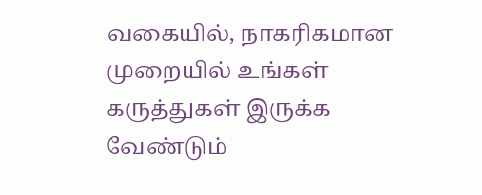வகையில், நாகரிகமான முறையில் உங்கள் கருத்துகள் இருக்க வேண்டும்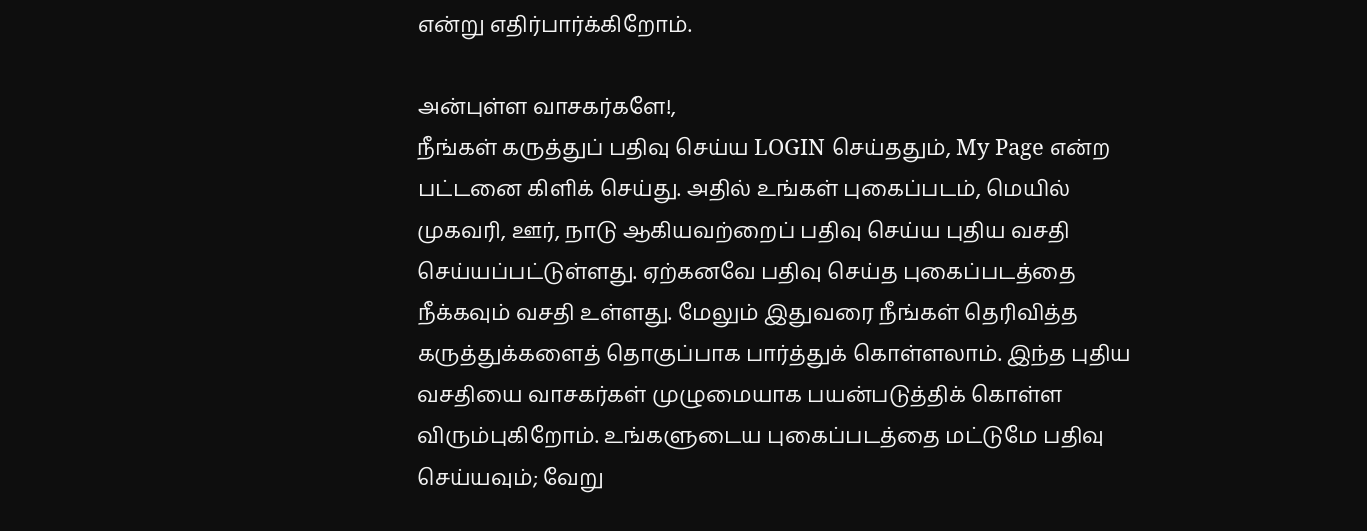என்று எதிர்பார்க்கிறோம்.

அன்புள்ள வாசகர்களே!,
நீங்கள் கருத்துப் பதிவு செய்ய LOGIN செய்ததும், My Page என்ற பட்டனை கிளிக் செய்து. அதில் உங்கள் புகைப்படம், மெயில் முகவரி, ஊர், நாடு ஆகியவற்றைப் பதிவு செய்ய புதிய வசதி செய்யப்பட்டுள்ளது. ஏற்கனவே பதிவு செய்த புகைப்படத்தை நீக்கவும் வசதி உள்ளது. மேலும் இதுவரை நீங்கள் தெரிவித்த கருத்துக்களைத் தொகுப்பாக பார்த்துக் கொள்ளலாம். இந்த புதிய வசதியை வாசகர்கள் முழுமையாக பயன்படுத்திக் கொள்ள விரும்புகிறோம். உங்களுடைய புகைப்படத்தை மட்டுமே பதிவு செய்யவும்; வேறு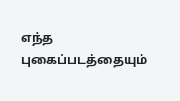எந்த புகைப்படத்தையும்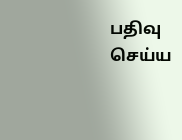பதிவு செய்ய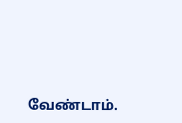வேண்டாம்.